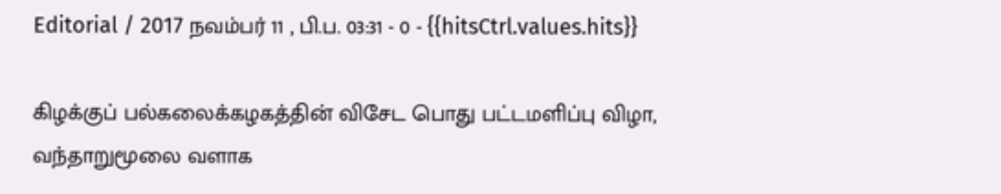Editorial / 2017 நவம்பர் 11 , பி.ப. 03:31 - 0 - {{hitsCtrl.values.hits}}

கிழக்குப் பல்கலைக்கழகத்தின் விசேட பொது பட்டமளிப்பு விழா, வந்தாறுமூலை வளாக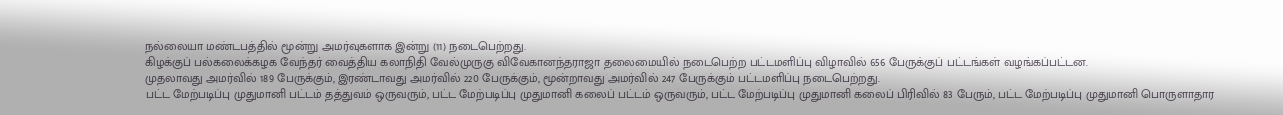நல்லையா மண்டபத்தில் மூன்று அமர்வுகளாக இன்று (11) நடைபெற்றது.
கிழக்குப் பல்கலைக்கழக வேந்தர் வைத்திய கலாநிதி வேல்முருகு விவேகானந்தராஜா தலைமையில் நடைபெற்ற பட்டமளிப்பு விழாவில் 656 பேருக்குப் பட்டங்கள் வழங்கப்பட்டன.
முதலாவது அமர்வில் 189 பேருக்கும், இரண்டாவது அமர்வில் 220 பேருக்கும், மூன்றாவது அமர்வில் 247 பேருக்கும் பட்டமளிப்பு நடைபெற்றது.
பட்ட மேற்படிப்பு முதுமானி பட்டம் தத்துவம் ஒருவரும், பட்ட மேற்படிப்பு முதுமானி கலைப் பட்டம் ஒருவரும், பட்ட மேற்படிப்பு முதுமானி கலைப் பிரிவில் 83 பேரும், பட்ட மேற்படிப்பு முதுமானி பொருளாதார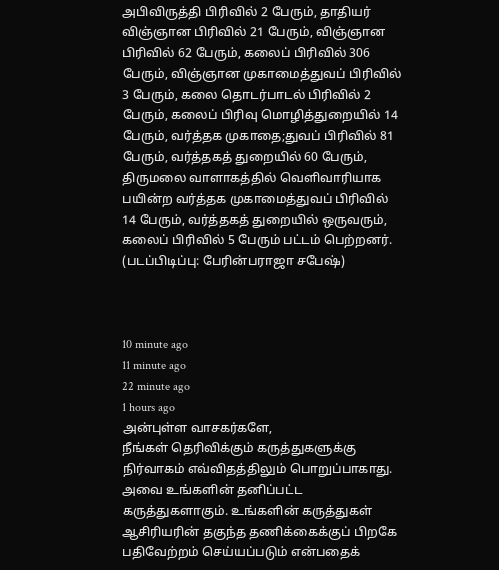அபிவிருத்தி பிரிவில் 2 பேரும், தாதியர் விஞ்ஞான பிரிவில் 21 பேரும், விஞ்ஞான பிரிவில் 62 பேரும், கலைப் பிரிவில் 306 பேரும், விஞ்ஞான முகாமைத்துவப் பிரிவில் 3 பேரும், கலை தொடர்பாடல் பிரிவில் 2 பேரும், கலைப் பிரிவு மொழித்துறையில் 14 பேரும், வர்த்தக முகாதை;துவப் பிரிவில் 81 பேரும், வர்த்தகத் துறையில் 60 பேரும், திருமலை வாளாகத்தில் வெளிவாரியாக பயின்ற வர்த்தக முகாமைத்துவப் பிரிவில் 14 பேரும், வர்த்தகத் துறையில் ஒருவரும், கலைப் பிரிவில் 5 பேரும் பட்டம் பெற்றனர்.
(படப்பிடிப்பு: பேரின்பராஜா சபேஷ்)



10 minute ago
11 minute ago
22 minute ago
1 hours ago
அன்புள்ள வாசகர்களே,
நீங்கள் தெரிவிக்கும் கருத்துகளுக்கு நிர்வாகம் எவ்விதத்திலும் பொறுப்பாகாது. அவை உங்களின் தனிப்பட்ட கருத்துகளாகும். உங்களின் கருத்துகள் ஆசிரியரின் தகுந்த தணிக்கைக்குப் பிறகே பதிவேற்றம் செய்யப்படும் என்பதைக்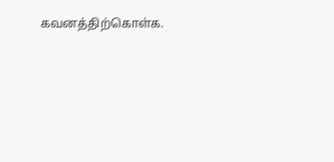கவனத்திற்கொள்க.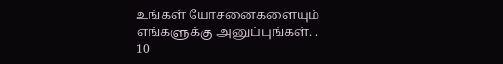உங்கள் யோசனைகளையும் எங்களுக்கு அனுப்புங்கள். .
10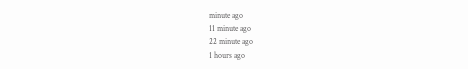minute ago
11 minute ago
22 minute ago
1 hours ago